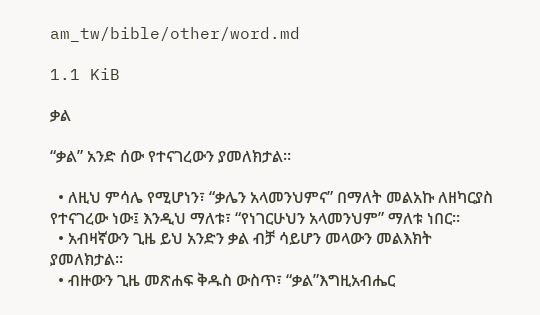am_tw/bible/other/word.md

1.1 KiB

ቃል

“ቃል” አንድ ሰው የተናገረውን ያመለክታል።

  • ለዚህ ምሳሌ የሚሆነን፣ “ቃሌን አላመንህምና” በማለት መልአኩ ለዘካርያስ የተናገረው ነው፤ እንዲህ ማለቱ፣ “የነገርሁህን አላመንህም” ማለቱ ነበር።
  • አብዛኛውን ጊዜ ይህ አንድን ቃል ብቻ ሳይሆን መላውን መልእክት ያመለክታል።
  • ብዙውን ጊዜ መጽሐፍ ቅዱስ ውስጥ፣ “ቃል”እግዚአብሔር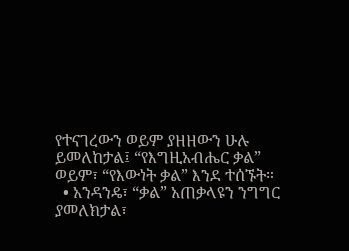የተናገረውን ወይም ያዘዘውን ሁሉ ይመለከታል፤ “የእግዚአብሔር ቃል” ወይም፣ “የእውነት ቃል” እንደ ተሰኙት።
  • አንዳንዴ፣ “ቃል” አጠቃላዩን ንግግር ያመለክታል፣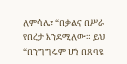ለምሳሌ፣ “በቃልና በሥራ የበረታ እንደሚለው። ይህ “በንግግሩም ሆነ በጸባዩ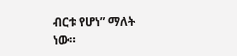ብርቱ የሆነ” ማለት ነው።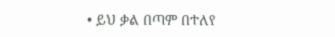• ይህ ቃል በጣም በተለየ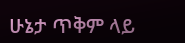ሁኔታ ጥቅም ላይ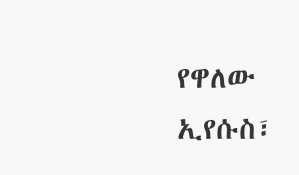የዋለው ኢየሱስ፣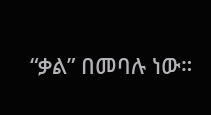“ቃል” በመባሉ ነው።